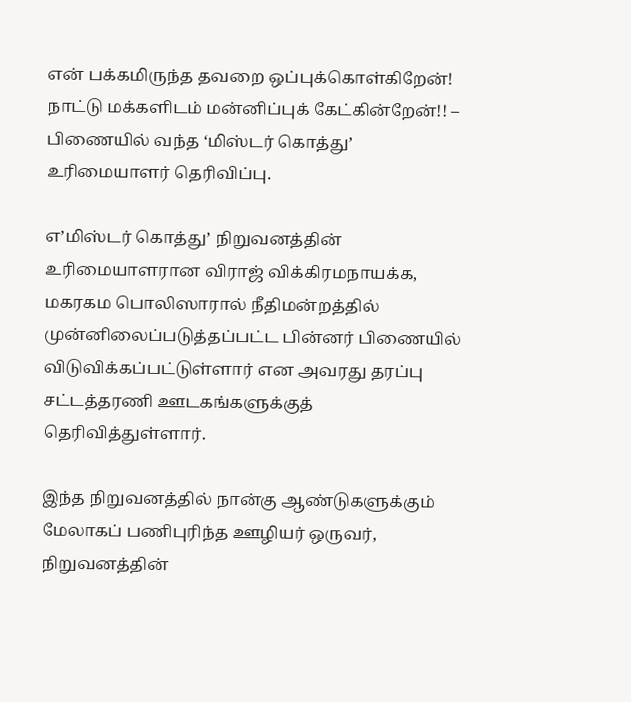என் பக்கமிருந்த தவறை ஒப்புக்கொள்கிறேன்! நாட்டு மக்களிடம் மன்னிப்புக் கேட்கின்றேன்!! – பிணையில் வந்த ‘மிஸ்டர் கொத்து’ உரிமையாளர் தெரிவிப்பு.

எ’மிஸ்டர் கொத்து’ நிறுவனத்தின் உரிமையாளரான விராஜ் விக்கிரமநாயக்க, மகரகம பொலிஸாரால் நீதிமன்றத்தில் முன்னிலைப்படுத்தப்பட்ட பின்னர் பிணையில் விடுவிக்கப்பட்டுள்ளார் என அவரது தரப்பு சட்டத்தரணி ஊடகங்களுக்குத் தெரிவித்துள்ளார்.

இந்த நிறுவனத்தில் நான்கு ஆண்டுகளுக்கும் மேலாகப் பணிபுரிந்த ஊழியர் ஒருவர், நிறுவனத்தின்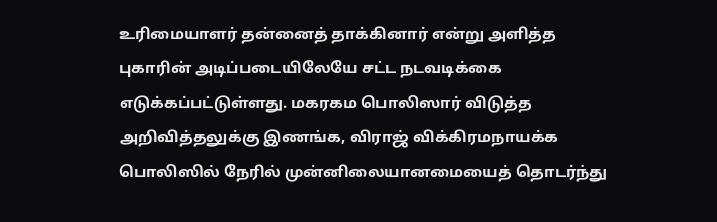உரிமையாளர் தன்னைத் தாக்கினார் என்று அளித்த புகாரின் அடிப்படையிலேயே சட்ட நடவடிக்கை எடுக்கப்பட்டுள்ளது. மகரகம பொலிஸார் விடுத்த அறிவித்தலுக்கு இணங்க, விராஜ் விக்கிரமநாயக்க பொலிஸில் நேரில் முன்னிலையானமையைத் தொடர்ந்து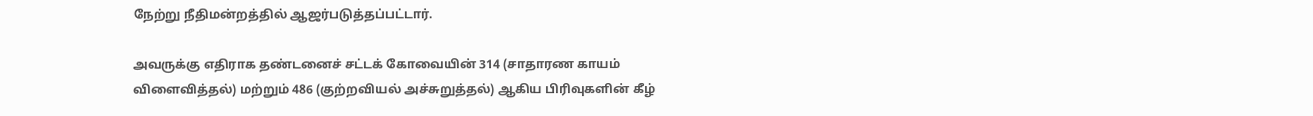நேற்று நீதிமன்றத்தில் ஆஜர்படுத்தப்பட்டார்.

அவருக்கு எதிராக தண்டனைச் சட்டக் கோவையின் 314 (சாதாரண காயம் விளைவித்தல்) மற்றும் 486 (குற்றவியல் அச்சுறுத்தல்) ஆகிய பிரிவுகளின் கீழ்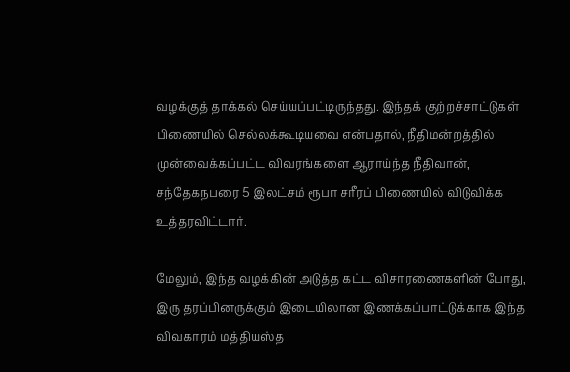வழக்குத் தாக்கல் செய்யப்பட்டிருந்தது. இந்தக் குற்றச்சாட்டுகள் பிணையில் செல்லக்கூடியவை என்பதால், நீதிமன்றத்தில் முன்வைக்கப்பட்ட விவரங்களை ஆராய்ந்த நீதிவான், சந்தேகநபரை 5 இலட்சம் ரூபா சரீரப் பிணையில் விடுவிக்க உத்தரவிட்டார்.

மேலும், இந்த வழக்கின் அடுத்த கட்ட விசாரணைகளின் போது, இரு தரப்பினருக்கும் இடையிலான இணக்கப்பாட்டுக்காக இந்த விவகாரம் மத்தியஸ்த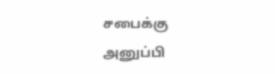சபைக்கு அனுப்பி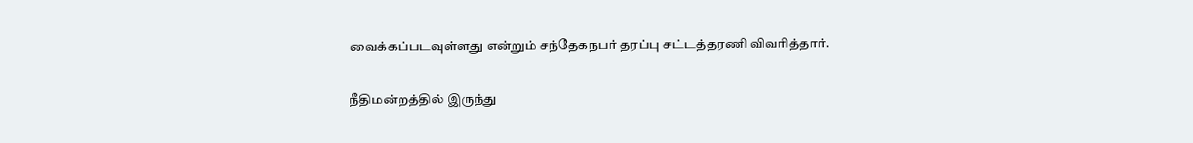வைக்கப்படவுள்ளது என்றும் சந்தேகநபர் தரப்பு சட்டத்தரணி விவரித்தார்.

நீதிமன்றத்தில் இருந்து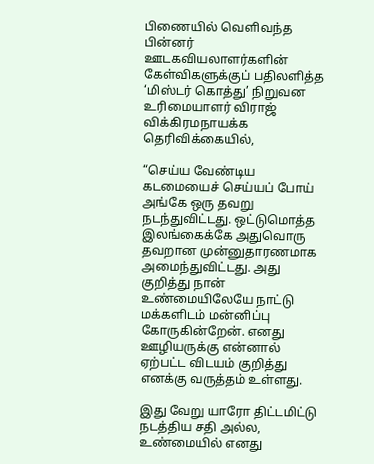பிணையில் வெளிவந்த பின்னர் ஊடகவியலாளர்களின் கேள்விகளுக்குப் பதிலளித்த ‘மிஸ்டர் கொத்து’ நிறுவன உரிமையாளர் விராஜ் விக்கிரமநாயக்க தெரிவிக்கையில்,

“செய்ய வேண்டிய கடமையைச் செய்யப் போய் அங்கே ஒரு தவறு நடந்துவிட்டது. ஒட்டுமொத்த இலங்கைக்கே அதுவொரு தவறான முன்னுதாரணமாக அமைந்துவிட்டது. அது குறித்து நான் உண்மையிலேயே நாட்டு மக்களிடம் மன்னிப்பு கோருகின்றேன். எனது ஊழியருக்கு என்னால் ஏற்பட்ட விடயம் குறித்து எனக்கு வருத்தம் உள்ளது.

இது வேறு யாரோ திட்டமிட்டு நடத்திய சதி அல்ல, உண்மையில் எனது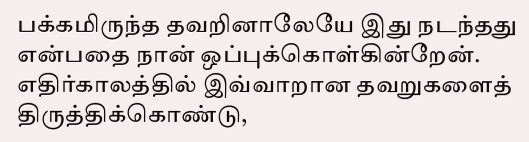பக்கமிருந்த தவறினாலேயே இது நடந்தது என்பதை நான் ஒப்புக்கொள்கின்றேன். எதிர்காலத்தில் இவ்வாறான தவறுகளைத் திருத்திக்கொண்டு,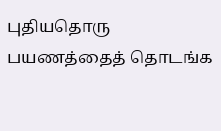புதியதொரு பயணத்தைத் தொடங்க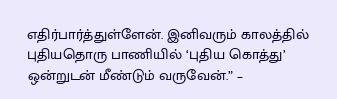எதிர்பார்த்துள்ளேன். இனிவரும் காலத்தில் புதியதொரு பாணியில் ‘புதிய கொத்து’ ஒன்றுடன் மீண்டும் வருவேன்.” –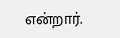என்றார்.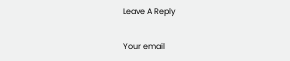Leave A Reply

Your email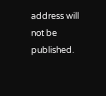address will not be published.